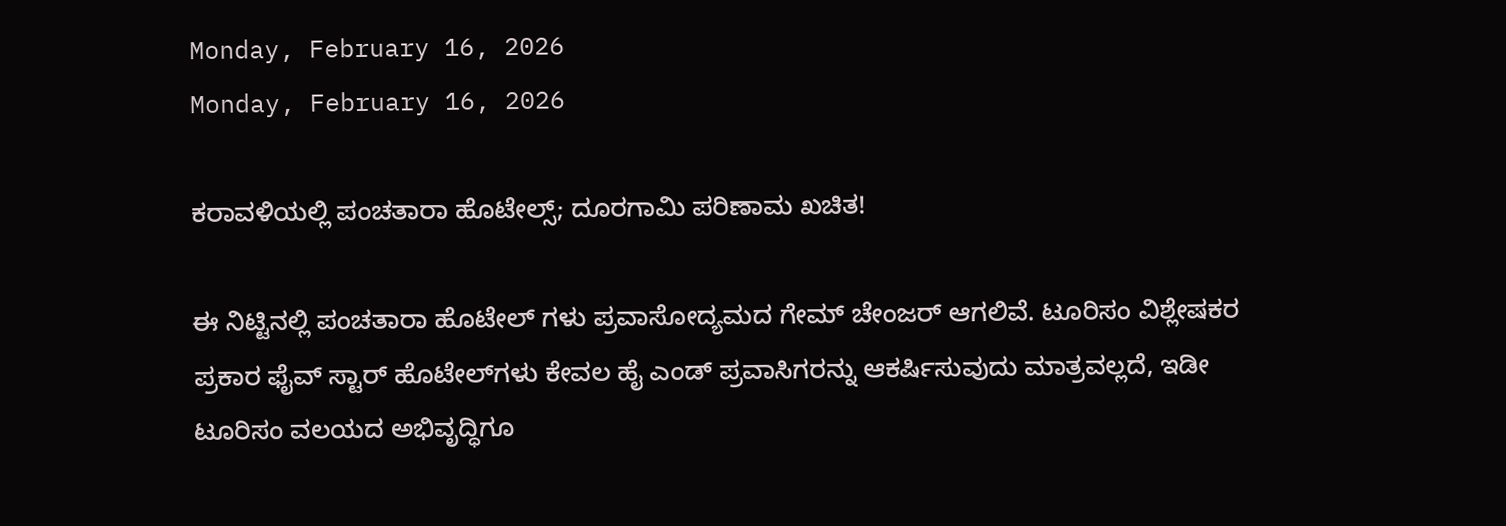Monday, February 16, 2026
Monday, February 16, 2026

ಕರಾವಳಿಯಲ್ಲಿ ಪಂಚತಾರಾ ಹೊಟೇಲ್ಸ್; ದೂರಗಾಮಿ ಪರಿಣಾಮ ಖಚಿತ!

ಈ ನಿಟ್ಟಿನಲ್ಲಿ ಪಂಚತಾರಾ ಹೊಟೇಲ್ ಗಳು ‌ಪ್ರವಾಸೋದ್ಯಮದ ಗೇಮ್‌ ಚೇಂಜರ್ ಆಗಲಿವೆ. ಟೂರಿಸಂ ವಿಶ್ಲೇಷಕರ ಪ್ರಕಾರ ಫೈವ್‌ ಸ್ಟಾರ್‌ ಹೊಟೇಲ್‌ಗಳು ಕೇವಲ ಹೈ ಎಂಡ್‌ ಪ್ರವಾಸಿಗರನ್ನು ಆಕರ್ಷಿಸುವುದು ಮಾತ್ರವಲ್ಲದೆ, ಇಡೀ ಟೂರಿಸಂ ವಲಯದ ಅಭಿವೃದ್ಧಿಗೂ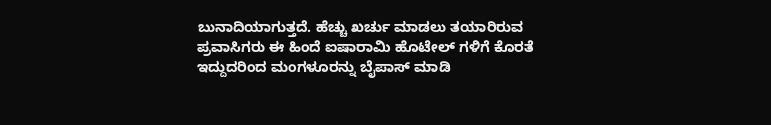ಬುನಾದಿಯಾಗುತ್ತದೆ. ಹೆಚ್ಚು ಖರ್ಚು ಮಾಡಲು ತಯಾರಿರುವ ಪ್ರವಾಸಿಗರು ಈ ಹಿಂದೆ ಐಷಾರಾಮಿ ಹೊಟೇಲ್‌ ಗಳಿಗೆ ಕೊರತೆ ಇದ್ದುದರಿಂದ ಮಂಗಳೂರನ್ನು ಬೈಪಾಸ್‌ ಮಾಡಿ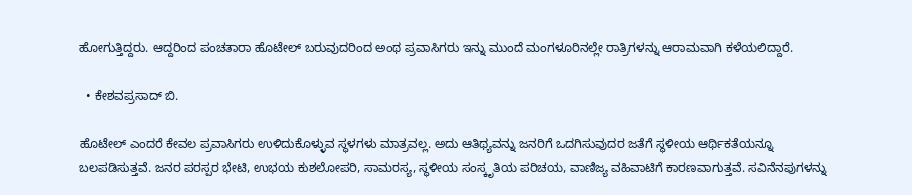ಹೋಗುತ್ತಿದ್ದರು. ಆದ್ದರಿಂದ ಪಂಚತಾರಾ ಹೊಟೇಲ್‌ ಬರುವುದರಿಂದ ಅಂಥ ಪ್ರವಾಸಿಗರು ಇನ್ನು ಮುಂದೆ ಮಂಗಳೂರಿನಲ್ಲೇ ರಾತ್ರಿಗಳನ್ನು ಆರಾಮವಾಗಿ ಕಳೆಯಲಿದ್ದಾರೆ.

  • ಕೇಶವಪ್ರಸಾದ್ ಬಿ.

ಹೊಟೇಲ್ ಎಂದರೆ ಕೇವಲ ಪ್ರವಾಸಿಗರು ಉಳಿದುಕೊಳ್ಳುವ ಸ್ಥಳಗಳು ಮಾತ್ರವಲ್ಲ. ಅದು ಆತಿಥ್ಯವನ್ನು ಜನರಿಗೆ ಒದಗಿಸುವುದರ ಜತೆಗೆ ಸ್ಥಳೀಯ ಆರ್ಥಿಕತೆಯನ್ನೂ ಬಲಪಡಿಸುತ್ತವೆ. ಜನರ ಪರಸ್ಪರ ಭೇಟಿ, ಉಭಯ ಕುಶಲೋಪರಿ, ಸಾಮರಸ್ಯ, ಸ್ಥಳೀಯ ಸಂಸ್ಕೃತಿಯ ಪರಿಚಯ, ವಾಣಿಜ್ಯ ವಹಿವಾಟಿಗೆ ಕಾರಣವಾಗುತ್ತವೆ. ಸವಿನೆನಪುಗಳನ್ನು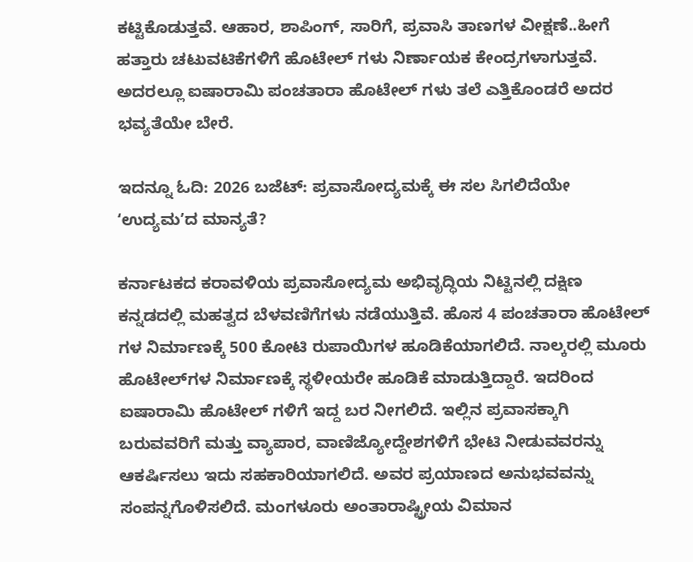ಕಟ್ಟಿಕೊಡುತ್ತವೆ. ಆಹಾರ, ಶಾಪಿಂಗ್‌, ಸಾರಿಗೆ, ಪ್ರವಾಸಿ ತಾಣಗಳ ವೀಕ್ಷಣೆ..ಹೀಗೆ ಹತ್ತಾರು ಚಟುವಟಿಕೆಗಳಿಗೆ ಹೊಟೇಲ್ ಗಳು ನಿರ್ಣಾಯಕ ಕೇಂದ್ರಗಳಾಗುತ್ತವೆ. ಅದರಲ್ಲೂ ಐಷಾರಾಮಿ ಪಂಚತಾರಾ ಹೊಟೇಲ್‌ ಗಳು ತಲೆ ಎತ್ತಿಕೊಂಡರೆ ಅದರ ಭವ್ಯತೆಯೇ ಬೇರೆ.

ಇದನ್ನೂ ಓದಿ: 2026 ಬಜೆಟ್‌: ಪ್ರವಾಸೋದ್ಯಮಕ್ಕೆ ಈ ಸಲ ಸಿಗಲಿದೆಯೇ ʻಉದ್ಯಮʼದ ಮಾನ್ಯತೆ?

ಕರ್ನಾಟಕದ ಕರಾವಳಿಯ ಪ್ರವಾಸೋದ್ಯಮ ಅಭಿವೃದ್ಧಿಯ ನಿಟ್ಟಿನಲ್ಲಿ ದಕ್ಷಿಣ ಕನ್ನಡದಲ್ಲಿ ಮಹತ್ವದ ಬೆಳವಣಿಗೆಗಳು ನಡೆಯುತ್ತಿವೆ. ಹೊಸ 4 ಪಂಚತಾರಾ ಹೊಟೇಲ್ ಗಳ ನಿರ್ಮಾಣಕ್ಕೆ 500 ಕೋಟಿ ರುಪಾಯಿಗಳ ಹೂಡಿಕೆಯಾಗಲಿದೆ. ನಾಲ್ಕರಲ್ಲಿ ಮೂರು ಹೊಟೇಲ್‌ಗಳ ನಿರ್ಮಾಣಕ್ಕೆ ಸ್ಥಳೀಯರೇ ಹೂಡಿಕೆ ಮಾಡುತ್ತಿದ್ದಾರೆ. ಇದರಿಂದ ಐಷಾರಾಮಿ ಹೊಟೇಲ್ ಗಳಿಗೆ ಇದ್ದ ಬರ ನೀಗಲಿದೆ. ಇಲ್ಲಿನ ಪ್ರವಾಸಕ್ಕಾಗಿ ಬರುವವರಿಗೆ ಮತ್ತು ವ್ಯಾಪಾರ, ವಾಣಿಜ್ಯೋದ್ದೇಶಗಳಿಗೆ ಭೇಟಿ ನೀಡುವವರನ್ನು ಆಕರ್ಷಿಸಲು ಇದು ಸಹಕಾರಿಯಾಗಲಿದೆ. ಅವರ ಪ್ರಯಾಣದ ಅನುಭವವನ್ನು ಸಂಪನ್ನಗೊಳಿಸಲಿದೆ. ಮಂಗಳೂರು ಅಂತಾರಾಷ್ಟ್ರೀಯ ವಿಮಾನ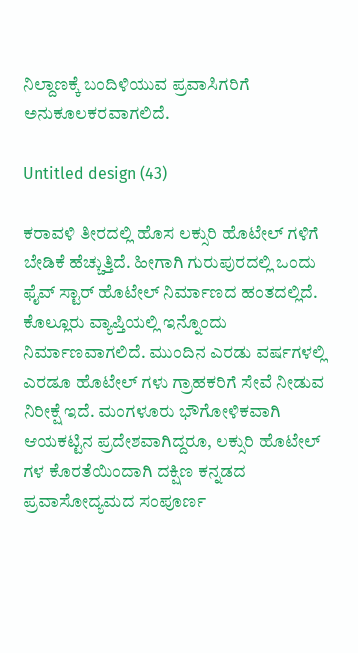ನಿಲ್ದಾಣಕ್ಕೆ ಬಂದಿಳಿಯುವ ಪ್ರವಾಸಿಗರಿಗೆ ಅನುಕೂಲಕರವಾಗಲಿದೆ.

Untitled design (43)

ಕರಾವಳಿ ತೀರದಲ್ಲಿ ಹೊಸ ಲಕ್ಸುರಿ ಹೊಟೇಲ್ ಗಳಿಗೆ ಬೇಡಿಕೆ ಹೆಚ್ಚುತ್ತಿದೆ. ಹೀಗಾಗಿ ಗುರುಪುರದಲ್ಲಿ ಒಂದು ಫೈವ್‌ ಸ್ಟಾರ್‌ ಹೊಟೇಲ್‌ ನಿರ್ಮಾಣದ ಹಂತದಲ್ಲಿದೆ. ಕೊಲ್ಲೂರು ವ್ಯಾಪ್ತಿಯಲ್ಲಿ ಇನ್ನೊಂದು ನಿರ್ಮಾಣವಾಗಲಿದೆ. ಮುಂದಿನ ಎರಡು ವರ್ಷಗಳಲ್ಲಿ ಎರಡೂ ಹೊಟೇಲ್ ಗಳು ಗ್ರಾಹಕರಿಗೆ ಸೇವೆ ನೀಡುವ ನಿರೀಕ್ಷೆ ಇದೆ. ಮಂಗಳೂರು ಭೌಗೋಳಿಕವಾಗಿ ಆಯಕಟ್ಟಿನ ಪ್ರದೇಶವಾಗಿದ್ದರೂ, ಲಕ್ಸುರಿ ಹೊಟೇಲ್ ಗಳ ಕೊರತೆಯಿಂದಾಗಿ ದಕ್ಷಿಣ ಕನ್ನಡದ ಪ್ರವಾಸೋದ್ಯಮದ ಸಂಪೂರ್ಣ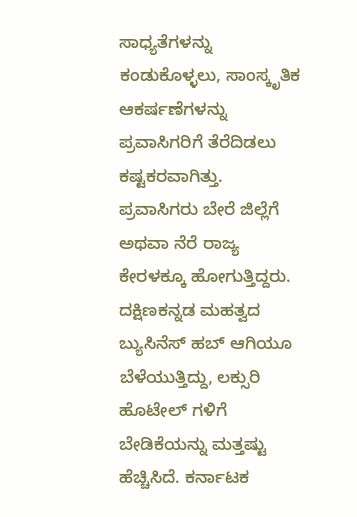ಸಾಧ್ಯತೆಗಳನ್ನು ಕಂಡುಕೊಳ್ಳಲು, ಸಾಂಸ್ಕೃತಿಕ ಆಕರ್ಷಣೆಗಳನ್ನು ಪ್ರವಾಸಿಗರಿಗೆ ತೆರೆದಿಡಲು ಕಷ್ಟಕರವಾಗಿತ್ತು. ಪ್ರವಾಸಿಗರು ಬೇರೆ ಜಿಲ್ಲೆಗೆ ಅಥವಾ ನೆರೆ ರಾಜ್ಯ ಕೇರಳಕ್ಕೂ ಹೋಗುತ್ತಿದ್ದರು. ದಕ್ಷಿಣಕನ್ನಡ ಮಹತ್ವದ ಬ್ಯುಸಿನೆಸ್‌ ಹಬ್‌ ಆಗಿಯೂ ಬೆಳೆಯುತ್ತಿದ್ದು, ಲಕ್ಸುರಿ ಹೊಟೇಲ್ ಗಳಿಗೆ ಬೇಡಿಕೆಯನ್ನು ಮತ್ತಷ್ಟು ಹೆಚ್ಚಿಸಿದೆ. ಕರ್ನಾಟಕ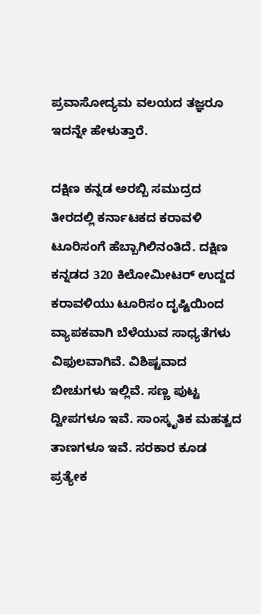ಪ್ರವಾಸೋದ್ಯಮ ವಲಯದ ತಜ್ಞರೂ ಇದನ್ನೇ ಹೇಳುತ್ತಾರೆ.

ದಕ್ಷಿಣ ಕನ್ನಡ ಅರಬ್ಬಿ ಸಮುದ್ರದ ತೀರದಲ್ಲಿ ಕರ್ನಾಟಕದ ಕರಾವಳಿ ಟೂರಿಸಂಗೆ ಹೆಬ್ಬಾಗಿಲಿನಂತಿದೆ. ದಕ್ಷಿಣ ಕನ್ನಡದ 320 ಕಿಲೋಮೀಟರ್‌ ಉದ್ದದ ಕರಾವಳಿಯು ಟೂರಿಸಂ ದೃಷ್ಟಿಯಿಂದ ವ್ಯಾಪಕವಾಗಿ ಬೆಳೆಯುವ ಸಾಧ್ಯತೆಗಳು ವಿಫುಲವಾಗಿವೆ. ವಿಶಿಷ್ಟವಾದ ಬೀಚುಗಳು ಇಲ್ಲಿವೆ. ಸಣ್ಣ ಪುಟ್ಟ ದ್ವೀಪಗಳೂ ಇವೆ. ಸಾಂಸ್ಕೃತಿಕ ಮಹತ್ವದ ತಾಣಗಳೂ ಇವೆ. ಸರಕಾರ ಕೂಡ ಪ್ರತ್ಯೇಕ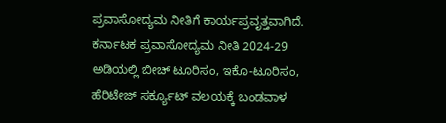ಪ್ರವಾಸೋದ್ಯಮ ನೀತಿಗೆ ಕಾರ್ಯಪ್ರವೃತ್ತವಾಗಿದೆ. ಕರ್ನಾಟಕ ಪ್ರವಾಸೋದ್ಯಮ ನೀತಿ 2024-29 ಅಡಿಯಲ್ಲಿ ಬೀಚ್‌ ಟೂರಿಸಂ, ಇಕೊ-ಟೂರಿಸಂ, ಹೆರಿಟೇಜ್‌ ಸರ್ಕ್ಯೂಟ್‌ ವಲಯಕ್ಕೆ ಬಂಡವಾಳ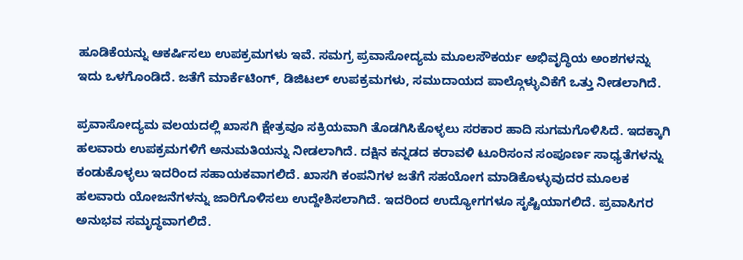ಹೂಡಿಕೆಯನ್ನು ಆಕರ್ಷಿಸಲು ಉಪಕ್ರಮಗಳು ಇವೆ. ಸಮಗ್ರ ಪ್ರವಾಸೋದ್ಯಮ ಮೂಲಸೌಕರ್ಯ ಅಭಿವೃದ್ಧಿಯ ಅಂಶಗಳನ್ನು ಇದು ಒಳಗೊಂಡಿದೆ. ಜತೆಗೆ ಮಾರ್ಕೆಟಿಂಗ್‌, ಡಿಜಿಟಲ್‌ ಉಪಕ್ರಮಗಳು, ಸಮುದಾಯದ ಪಾಲ್ಗೊಳ್ಳುವಿಕೆಗೆ ಒತ್ತು ನೀಡಲಾಗಿದೆ.

ಪ್ರವಾಸೋದ್ಯಮ ವಲಯದಲ್ಲಿ ಖಾಸಗಿ ಕ್ಷೇತ್ರವೂ ಸಕ್ರಿಯವಾಗಿ ತೊಡಗಿಸಿಕೊಳ್ಳಲು ಸರಕಾರ ಹಾದಿ ಸುಗಮಗೊಳಿಸಿದೆ. ಇದಕ್ಕಾಗಿ ಹಲವಾರು ಉಪಕ್ರಮಗಳಿಗೆ ಅನುಮತಿಯನ್ನು ನೀಡಲಾಗಿದೆ. ದಕ್ಷಿನ ಕನ್ನಡದ ಕರಾವಳಿ ಟೂರಿಸಂನ ಸಂಪೂರ್ಣ ಸಾಧ್ಯತೆಗಳನ್ನು ಕಂಡುಕೊಳ್ಳಲು ಇದರಿಂದ ಸಹಾಯಕವಾಗಲಿದೆ. ಖಾಸಗಿ ಕಂಪನಿಗಳ ಜತೆಗೆ ಸಹಯೋಗ ಮಾಡಿಕೊಳ್ಳುವುದರ ಮೂಲಕ ಹಲವಾರು ಯೋಜನೆಗಳನ್ನು ಜಾರಿಗೊಳಿಸಲು ಉದ್ದೇಶಿಸಲಾಗಿದೆ. ಇದರಿಂದ ಉದ್ಯೋಗಗಳೂ ಸೃಷ್ಟಿಯಾಗಲಿದೆ. ಪ್ರವಾಸಿಗರ ಅನುಭವ ಸಮೃದ್ಧವಾಗಲಿದೆ.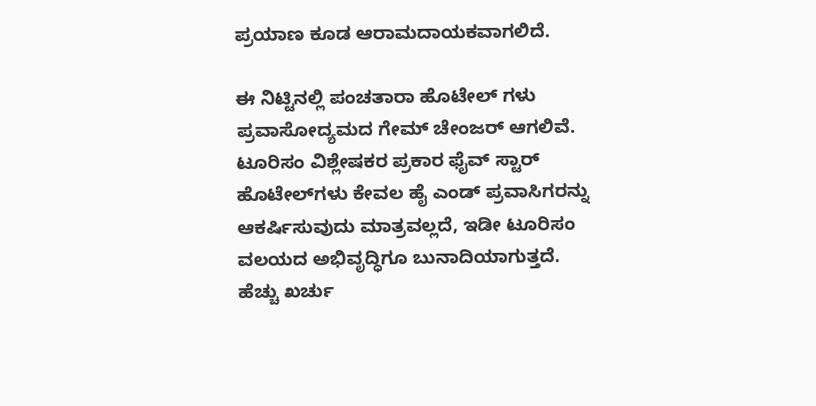ಪ್ರಯಾಣ ಕೂಡ ಆರಾಮದಾಯಕವಾಗಲಿದೆ.

ಈ ನಿಟ್ಟಿನಲ್ಲಿ ಪಂಚತಾರಾ ಹೊಟೇಲ್ ಗಳು ‌ ಪ್ರವಾಸೋದ್ಯಮದ ಗೇಮ್‌ ಚೇಂಜರ್ ಆಗಲಿವೆ. ಟೂರಿಸಂ ವಿಶ್ಲೇಷಕರ ಪ್ರಕಾರ ಫೈವ್‌ ಸ್ಟಾರ್‌ ಹೊಟೇಲ್‌ಗಳು ಕೇವಲ ಹೈ ಎಂಡ್‌ ಪ್ರವಾಸಿಗರನ್ನು ಆಕರ್ಷಿಸುವುದು ಮಾತ್ರವಲ್ಲದೆ, ಇಡೀ ಟೂರಿಸಂ ವಲಯದ ಅಭಿವೃದ್ಧಿಗೂ ಬುನಾದಿಯಾಗುತ್ತದೆ. ಹೆಚ್ಚು ಖರ್ಚು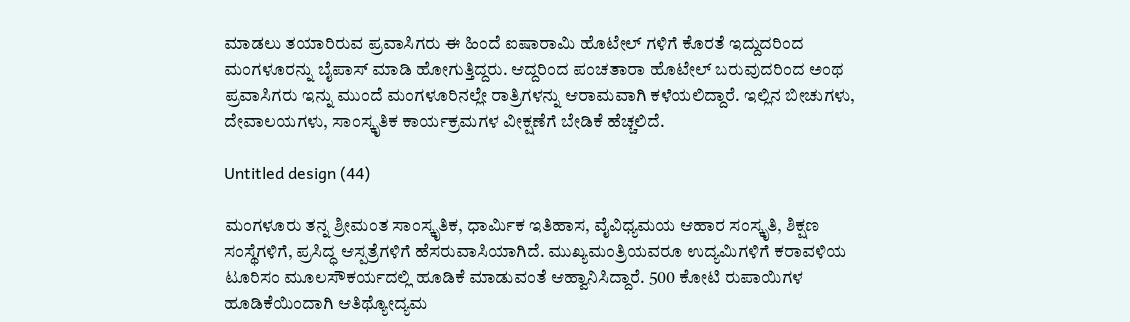ಮಾಡಲು ತಯಾರಿರುವ ಪ್ರವಾಸಿಗರು ಈ ಹಿಂದೆ ಐಷಾರಾಮಿ ಹೊಟೇಲ್‌ ಗಳಿಗೆ ಕೊರತೆ ಇದ್ದುದರಿಂದ ಮಂಗಳೂರನ್ನು ಬೈಪಾಸ್‌ ಮಾಡಿ ಹೋಗುತ್ತಿದ್ದರು. ಆದ್ದರಿಂದ ಪಂಚತಾರಾ ಹೊಟೇಲ್‌ ಬರುವುದರಿಂದ ಅಂಥ ಪ್ರವಾಸಿಗರು ಇನ್ನು ಮುಂದೆ ಮಂಗಳೂರಿನಲ್ಲೇ ರಾತ್ರಿಗಳನ್ನು ಆರಾಮವಾಗಿ ಕಳೆಯಲಿದ್ದಾರೆ. ಇಲ್ಲಿನ ಬೀಚುಗಳು, ದೇವಾಲಯಗಳು, ಸಾಂಸ್ಕೃತಿಕ ಕಾರ್ಯಕ್ರಮಗಳ ವೀಕ್ಷಣೆಗೆ ಬೇಡಿಕೆ ಹೆಚ್ಚಲಿದೆ.

Untitled design (44)

ಮಂಗಳೂರು ತನ್ನ ಶ್ರೀಮಂತ ಸಾಂಸ್ಕೃತಿಕ, ಧಾರ್ಮಿಕ ಇತಿಹಾಸ, ವೈವಿಧ್ಯಮಯ ಆಹಾರ ಸಂಸ್ಕೃತಿ, ಶಿಕ್ಷಣ ಸಂಸ್ಥೆಗಳಿಗೆ, ಪ್ರಸಿದ್ಧ ಆಸ್ಪತ್ರೆಗಳಿಗೆ ಹೆಸರುವಾಸಿಯಾಗಿದೆ. ಮುಖ್ಯಮಂತ್ರಿಯವರೂ ಉದ್ಯಮಿಗಳಿಗೆ ಕರಾವಳಿಯ ಟೂರಿಸಂ ಮೂಲಸೌಕರ್ಯದಲ್ಲಿ ಹೂಡಿಕೆ ಮಾಡುವಂತೆ ಆಹ್ವಾನಿಸಿದ್ದಾರೆ. 500 ಕೋಟಿ ರುಪಾಯಿಗಳ ಹೂಡಿಕೆಯಿಂದಾಗಿ ಆತಿಥ್ಯೋದ್ಯಮ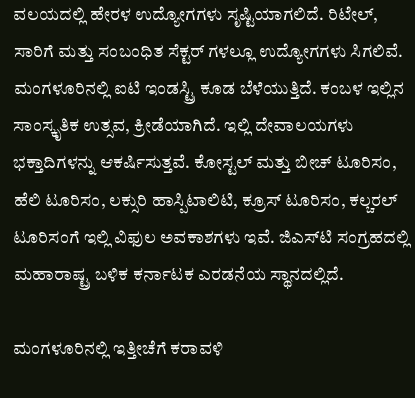ವಲಯದಲ್ಲಿ ಹೇರಳ ಉದ್ಯೋಗಗಳು ಸೃಷ್ಟಿಯಾಗಲಿದೆ. ರಿಟೇಲ್‌, ಸಾರಿಗೆ ಮತ್ತು ಸಂಬಂಧಿತ ಸೆಕ್ಟರ್‌ ಗಳಲ್ಲೂ ಉದ್ಯೋಗಗಳು ಸಿಗಲಿವೆ. ಮಂಗಳೂರಿನಲ್ಲಿ ಐಟಿ ಇಂಡಸ್ಟ್ರಿ ಕೂಡ ಬೆಳೆಯುತ್ತಿದೆ. ಕಂಬಳ ಇಲ್ಲಿನ ಸಾಂಸ್ಕೃತಿಕ ಉತ್ಸವ, ಕ್ರೀಡೆಯಾಗಿದೆ. ಇಲ್ಲಿ ದೇವಾಲಯಗಳು ಭಕ್ತಾದಿಗಳನ್ನು ಆಕರ್ಷಿಸುತ್ತವೆ. ಕೋಸ್ಟಲ್‌ ಮತ್ತು ಬೀಚ್‌ ಟೂರಿಸಂ, ಹೆಲಿ ಟೂರಿಸಂ, ಲಕ್ಸುರಿ ಹಾಸ್ಪಿಟಾಲಿಟಿ, ಕ್ರೂಸ್‌ ಟೂರಿಸಂ, ಕಲ್ಚರಲ್‌ ಟೂರಿಸಂಗೆ ಇಲ್ಲಿ ವಿಫುಲ ಅವಕಾಶಗಳು ಇವೆ. ಜಿಎಸ್‌ಟಿ ಸಂಗ್ರಹದಲ್ಲಿ ಮಹಾರಾಷ್ಟ್ರ ಬಳಿಕ ಕರ್ನಾಟಕ ಎರಡನೆಯ ಸ್ಥಾನದಲ್ಲಿದೆ.

ಮಂಗಳೂರಿನಲ್ಲಿ ಇತ್ತೀಚೆಗೆ ಕರಾವಳಿ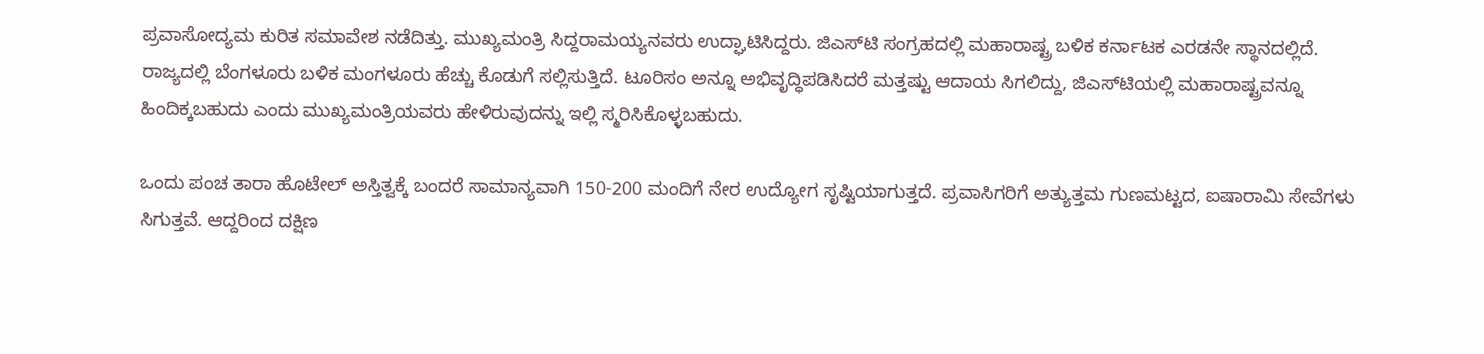ಪ್ರವಾಸೋದ್ಯಮ ಕುರಿತ ಸಮಾವೇಶ ನಡೆದಿತ್ತು. ಮುಖ್ಯಮಂತ್ರಿ ಸಿದ್ದರಾಮಯ್ಯನವರು ಉದ್ಘಾಟಿಸಿದ್ದರು. ಜಿಎಸ್‌ಟಿ ಸಂಗ್ರಹದಲ್ಲಿ ಮಹಾರಾಷ್ಟ್ರ ಬಳಿಕ ಕರ್ನಾಟಕ ಎರಡನೇ ಸ್ಥಾನದಲ್ಲಿದೆ. ರಾಜ್ಯದಲ್ಲಿ ಬೆಂಗಳೂರು ಬಳಿಕ ಮಂಗಳೂರು ಹೆಚ್ಚು ಕೊಡುಗೆ ಸಲ್ಲಿಸುತ್ತಿದೆ. ಟೂರಿಸಂ ಅನ್ನೂ ಅಭಿವೃದ್ಧಿಪಡಿಸಿದರೆ ಮತ್ತಷ್ಟು ಆದಾಯ ಸಿಗಲಿದ್ದು, ಜಿಎಸ್‌ಟಿಯಲ್ಲಿ ಮಹಾರಾಷ್ಟ್ರವನ್ನೂ ಹಿಂದಿಕ್ಕಬಹುದು ಎಂದು ಮುಖ್ಯಮಂತ್ರಿಯವರು ಹೇಳಿರುವುದನ್ನು ಇಲ್ಲಿ ಸ್ಮರಿಸಿಕೊಳ್ಳಬಹುದು.

ಒಂದು ಪಂಚ ತಾರಾ ಹೊಟೇಲ್‌ ಅಸ್ತಿತ್ವಕ್ಕೆ ಬಂದರೆ ಸಾಮಾನ್ಯವಾಗಿ 150-200 ಮಂದಿಗೆ ನೇರ ಉದ್ಯೋಗ ಸೃಷ್ಟಿಯಾಗುತ್ತದೆ. ಪ್ರವಾಸಿಗರಿಗೆ ಅತ್ಯುತ್ತಮ ಗುಣಮಟ್ಟದ, ಐಷಾರಾಮಿ ಸೇವೆಗಳು ಸಿಗುತ್ತವೆ. ಆದ್ದರಿಂದ ದಕ್ಷಿಣ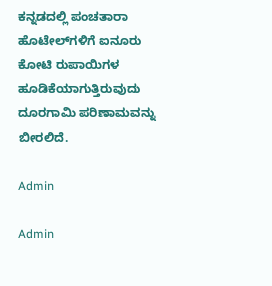ಕನ್ನಡದಲ್ಲಿ ಪಂಚತಾರಾ ಹೊಟೇಲ್‌ಗಳಿಗೆ ಐನೂರು ಕೋಟಿ ರುಪಾಯಿಗಳ ಹೂಡಿಕೆಯಾಗುತ್ತಿರುವುದು ದೂರಗಾಮಿ ಪರಿಣಾಮವನ್ನು ಬೀರಲಿದೆ.

Admin

Admin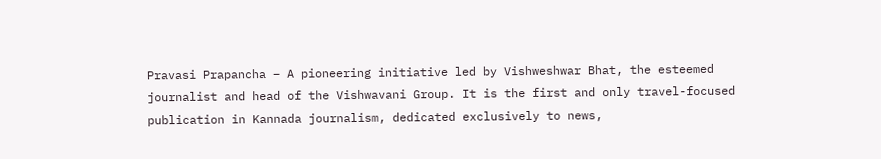Pravasi Prapancha – A pioneering initiative led by Vishweshwar Bhat, the esteemed journalist and head of the Vishwavani Group. It is the first and only travel-focused publication in Kannada journalism, dedicated exclusively to news,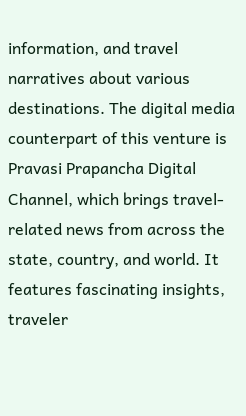information, and travel narratives about various destinations. The digital media counterpart of this venture is Pravasi Prapancha Digital Channel, which brings travel-related news from across the state, country, and world. It features fascinating insights, traveler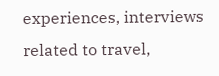experiences, interviews related to travel,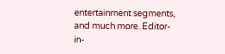entertainment segments, and much more. Editor-in-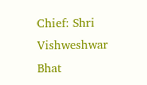Chief: Shri Vishweshwar Bhat